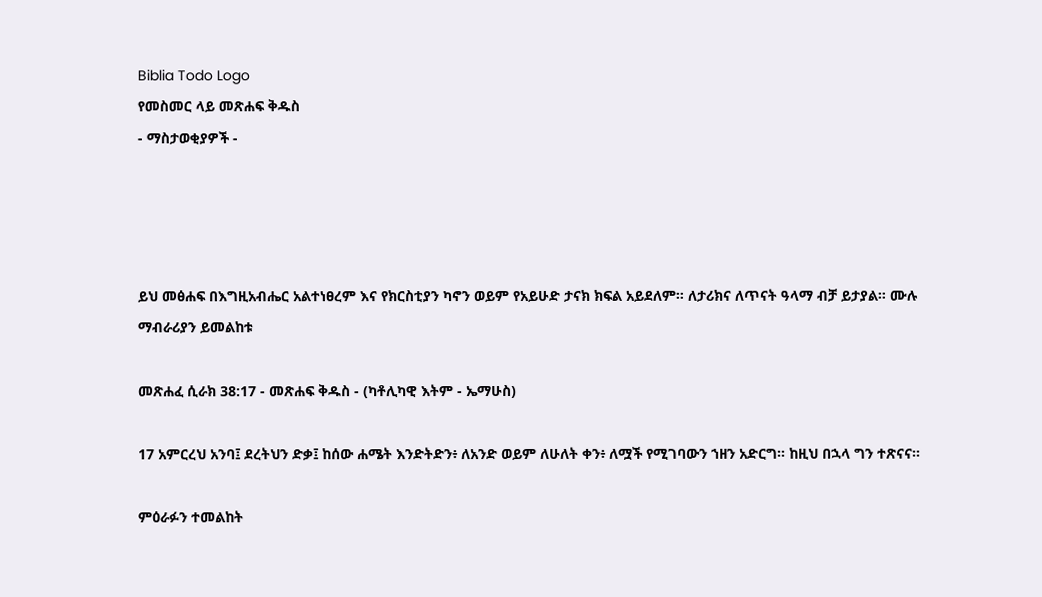Biblia Todo Logo
የመስመር ላይ መጽሐፍ ቅዱስ
- ማስታወቂያዎች -




ይህ መፅሐፍ በእግዚአብሔር አልተነፀረም እና የክርስቲያን ካኖን ወይም የአይሁድ ታናክ ክፍል አይደለም። ለታሪክና ለጥናት ዓላማ ብቻ ይታያል። ሙሉ ማብራሪያን ይመልከቱ

መጽሐፈ ሲራክ 38:17 - መጽሐፍ ቅዱስ - (ካቶሊካዊ እትም - ኤማሁስ)

17 አምርረህ አንባ፤ ደረትህን ድቃ፤ ከሰው ሐሜት እንድትድን፥ ለአንድ ወይም ለሁለት ቀን፥ ለሟች የሚገባውን ኀዘን አድርግ። ከዚህ በኋላ ግን ተጽናና።

ምዕራፉን ተመልከት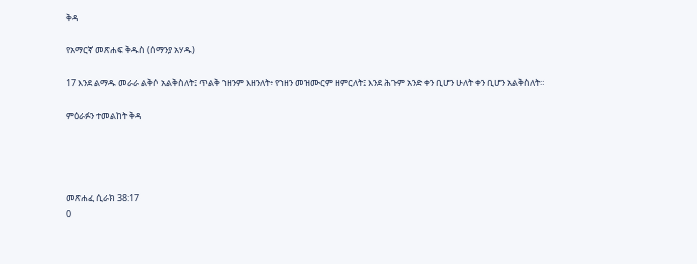ቅዳ

የአማርኛ መጽሐፍ ቅዱስ (ሰማንያ አሃዱ)

17 እንደ ልማዱ መራራ ልቅሶ አልቅስለት፤ ጥልቅ ኀዘንም እዘንለት፥ የኀዘን መዝሙርም ዘምርለት፤ እንደ ሕጉም አንድ ቀን ቢሆን ሁለት ቀን ቢሆን አልቅስለት።

ምዕራፉን ተመልከት ቅዳ




መጽሐፈ ሲራክ 38:17
0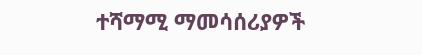ተሻማሚ ማመሳሰሪያዎች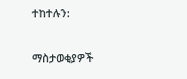ተከተሉን:

ማስታወቂያዎች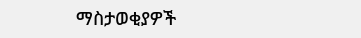ማስታወቂያዎች